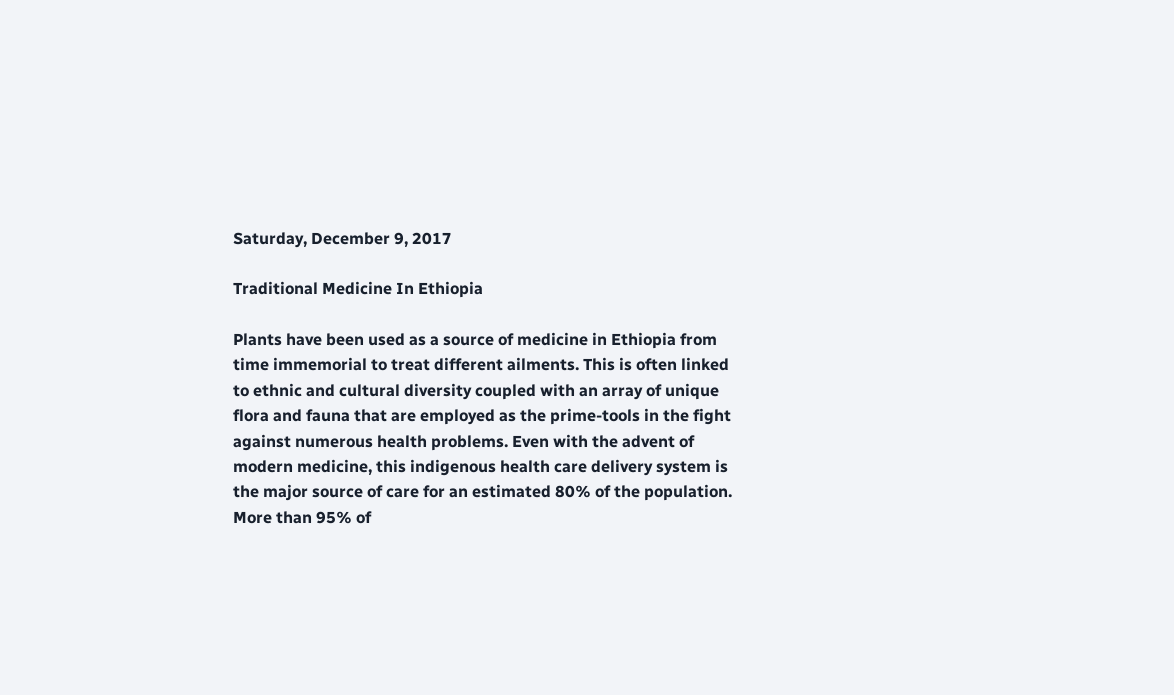Saturday, December 9, 2017

Traditional Medicine In Ethiopia

Plants have been used as a source of medicine in Ethiopia from time immemorial to treat different ailments. This is often linked to ethnic and cultural diversity coupled with an array of unique flora and fauna that are employed as the prime-tools in the fight against numerous health problems. Even with the advent of modern medicine, this indigenous health care delivery system is the major source of care for an estimated 80% of the population. More than 95% of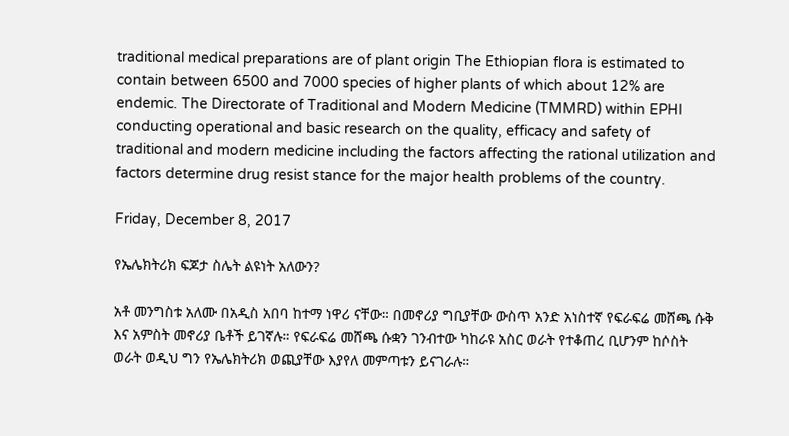traditional medical preparations are of plant origin The Ethiopian flora is estimated to contain between 6500 and 7000 species of higher plants of which about 12% are endemic. The Directorate of Traditional and Modern Medicine (TMMRD) within EPHI conducting operational and basic research on the quality, efficacy and safety of traditional and modern medicine including the factors affecting the rational utilization and factors determine drug resist stance for the major health problems of the country.

Friday, December 8, 2017

የኤሌክትሪክ ፍጆታ ስሌት ልዩነት አለውን?

አቶ መንግስቱ አለሙ በአዲስ አበባ ከተማ ነዋሪ ናቸው። በመኖሪያ ግቢያቸው ውስጥ አንድ አነስተኛ የፍራፍሬ መሸጫ ሱቅ እና አምስት መኖሪያ ቤቶች ይገኛሉ። የፍራፍሬ መሸጫ ሱቋን ገንብተው ካከራዩ አስር ወራት የተቆጠረ ቢሆንም ከሶስት ወራት ወዲህ ግን የኤሌክትሪክ ወጪያቸው እያየለ መምጣቱን ይናገራሉ።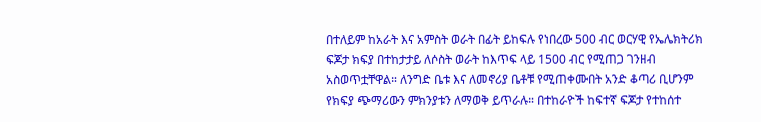በተለይም ከአራት እና አምስት ወራት በፊት ይከፍሉ የነበረው 500 ብር ወርሃዊ የኤሌክትሪክ ፍጆታ ክፍያ በተከታታይ ለሶስት ወራት ከእጥፍ ላይ 1500 ብር የሚጠጋ ገንዘብ አስወጥቷቸዋል። ለንግድ ቤቱ እና ለመኖሪያ ቤቶቹ የሚጠቀሙበት አንድ ቆጣሪ ቢሆንም የክፍያ ጭማሪውን ምክንያቱን ለማወቅ ይጥራሉ። በተከራዮች ከፍተኛ ፍጆታ የተከሰተ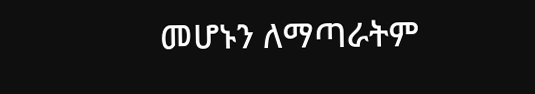መሆኑን ለማጣራትም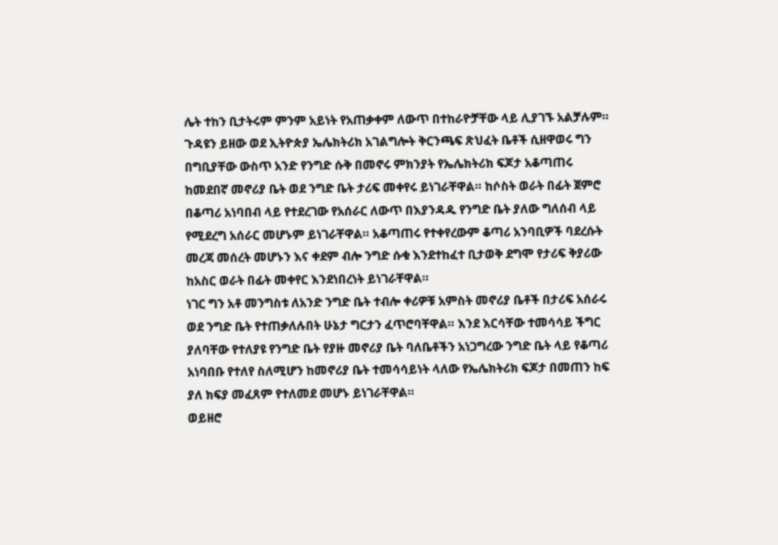ሌት ተከን ቢታትሩም ምንም አይነት የአጠቃቀም ለውጥ በተከራዮቻቸው ላይ ሊያገኙ አልቻሉም።
ጉዳዩን ይዘው ወደ ኢትዮጵያ ኤሌክትሪክ አገልግሎት ቅርንጫፍ ጽህፈት ቤቶች ሲዘዋወሩ ግን በግቢያቸው ውስጥ አንድ የንግድ ሱቅ በመኖሩ ምክንያት የኤሌክትሪክ ፍጆታ አቆጣጠሩ ከመደበኛ መኖሪያ ቤት ወደ ንግድ ቤት ታሪፍ መቀየሩ ይነገራቸዋል። ከሶስት ወራት በፊት ጀምሮ በቆጣሪ አነባበብ ላይ የተደረገው የአሰራር ለውጥ በእያንዳዱ የንግድ ቤት ያለው ግለሰብ ላይ የሚደረግ አሰራር መሆኑም ይነገራቸዋል። አቆጣጠሩ የተቀየረውም ቆጣሪ አንባቢዎች ባደረሱት መረጃ መሰረት መሆኑን እና ቀደም ብሎ ንግድ ሱቁ እንደተከፈተ ቢታወቅ ደግሞ የታሪፍ ቅያሪው ከአስር ወራት በፊት መቀየር እንደነበረነት ይነገራቸዋል።
ነገር ግን አቶ መንግስቱ ለአንድ ንግድ ቤት ተብሎ ቀሪዎቹ አምስት መኖሪያ ቤቶች በታሪፍ አሰራሩ ወደ ንግድ ቤት የተጠቃለሉበት ሁኔታ ግርታን ፈጥሮባቸዋል። እንደ እርሳቸው ተመሳሳይ ችግር ያለባቸው የተለያዩ የንግድ ቤት የያዙ መኖሪያ ቤት ባለቤቶችን አነጋግረው ንግድ ቤት ላይ የቆጣሪ አነባበቡ የተለየ ስለሚሆን ከመኖሪያ ቤት ተመሳሳይነት ላለው የኤሌክትሪክ ፍጆታ በመጠን ከፍ ያለ ክፍያ መፈጸም የተለመደ መሆኑ ይነገራቸዋል።
ወይዘሮ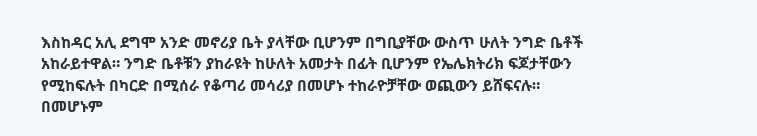እስከዳር አሊ ደግሞ አንድ መኖሪያ ቤት ያላቸው ቢሆንም በግቢያቸው ውስጥ ሁለት ንግድ ቤቶች አከራይተዋል። ንግድ ቤቶቹን ያከራዩት ከሁለት አመታት በፊት ቢሆንም የኤሌክትሪክ ፍጆታቸውን የሚከፍሉት በካርድ በሚሰራ የቆጣሪ መሳሪያ በመሆኑ ተከራዮቻቸው ወጪውን ይሸፍናሉ። በመሆኑም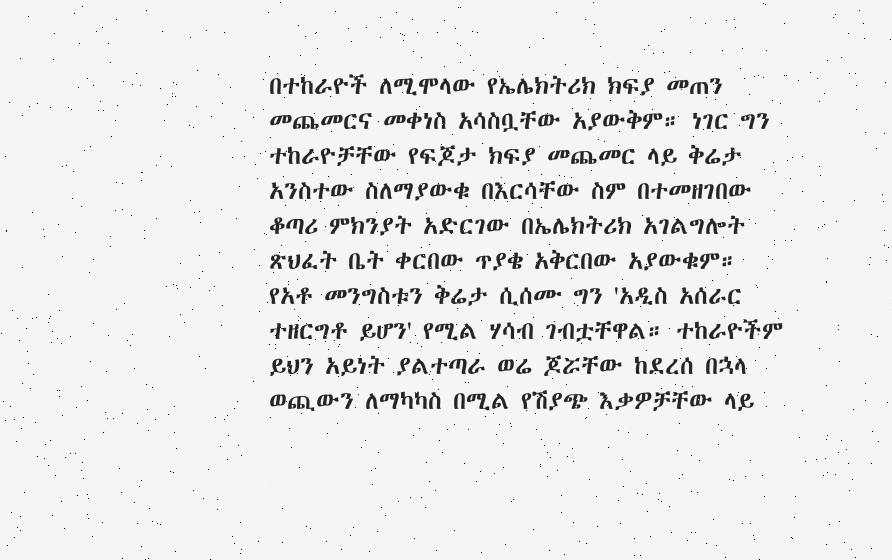በተከራዮች ለሚሞላው የኤሌክትሪክ ክፍያ መጠን መጨመርና መቀነስ አሳስቧቸው አያውቅም። ነገር ግን ተከራዮቻቸው የፍጆታ ክፍያ መጨመር ላይ ቅሬታ አንስተው ስለማያውቁ በእርሳቸው ስም በተመዘገበው ቆጣሪ ምክንያት አድርገው በኤሌክትሪክ አገልግሎት ጽህፈት ቤት ቀርበው ጥያቄ አቅርበው አያውቁም።
የአቶ መንግስቱን ቅሬታ ሲሰሙ ግን 'አዲስ አሰራር ተዘርግቶ ይሆን' የሚል ሃሳብ ገብቷቸዋል። ተከራዮችም ይህን አይነት ያልተጣራ ወሬ ጆሯቸው ከደረሰ በኋላ ወጪውን ለማካካስ በሚል የሽያጭ እቃዎቻቸው ላይ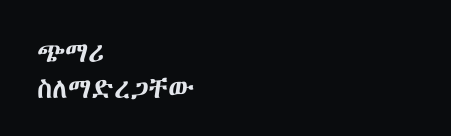ጭማሪ ስለማድረጋቸው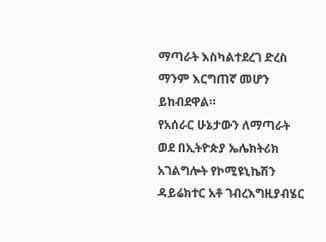ማጣራት እስካልተደረገ ድረስ ማንም እርግጠኛ መሆን ይከብደዋል።
የአሰራር ሁኔታውን ለማጣራት ወደ በኢትዮጵያ ኤሌክትሪክ አገልግሎት የኮሚዩኒኬሽን ዳይሬክተር አቶ ገብረእግዚያብሄር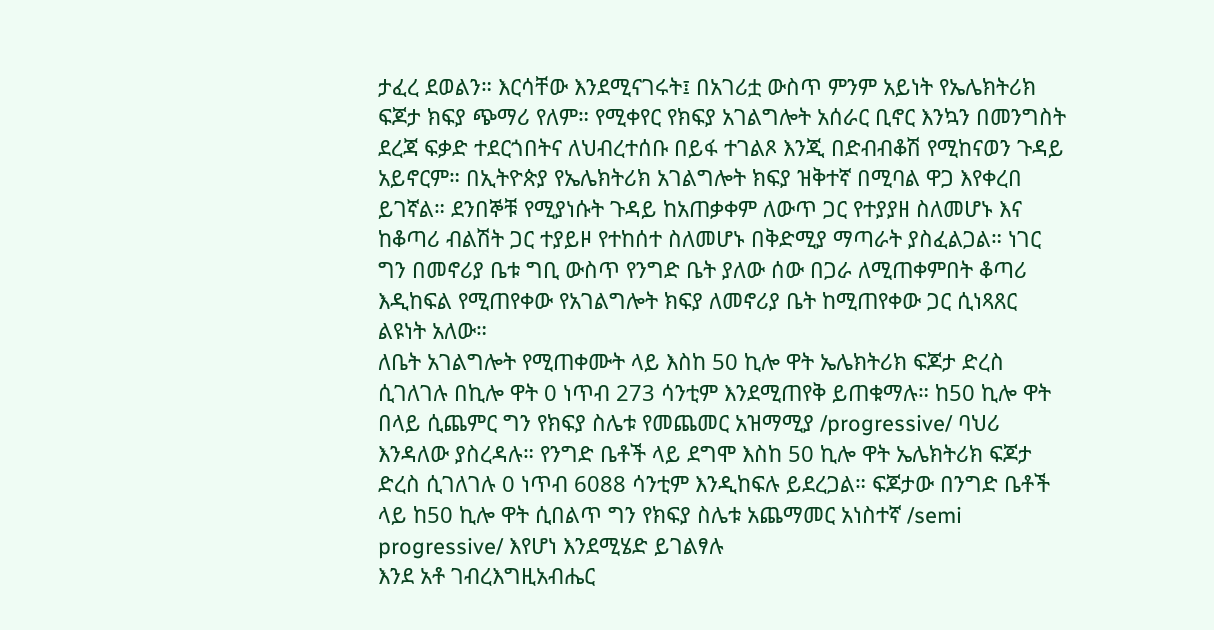ታፈረ ደወልን። እርሳቸው እንደሚናገሩት፤ በአገሪቷ ውስጥ ምንም አይነት የኤሌክትሪክ ፍጆታ ክፍያ ጭማሪ የለም። የሚቀየር የክፍያ አገልግሎት አሰራር ቢኖር እንኳን በመንግስት ደረጃ ፍቃድ ተደርጎበትና ለህብረተሰቡ በይፋ ተገልጾ እንጂ በድብብቆሽ የሚከናወን ጉዳይ አይኖርም። በኢትዮጵያ የኤሌክትሪክ አገልግሎት ክፍያ ዝቅተኛ በሚባል ዋጋ እየቀረበ ይገኛል። ደንበኞቹ የሚያነሱት ጉዳይ ከአጠቃቀም ለውጥ ጋር የተያያዘ ስለመሆኑ እና ከቆጣሪ ብልሽት ጋር ተያይዞ የተከሰተ ስለመሆኑ በቅድሚያ ማጣራት ያስፈልጋል። ነገር ግን በመኖሪያ ቤቱ ግቢ ውስጥ የንግድ ቤት ያለው ሰው በጋራ ለሚጠቀምበት ቆጣሪ እዲከፍል የሚጠየቀው የአገልግሎት ክፍያ ለመኖሪያ ቤት ከሚጠየቀው ጋር ሲነጻጸር ልዩነት አለው።
ለቤት አገልግሎት የሚጠቀሙት ላይ እስከ 50 ኪሎ ዋት ኤሌክትሪክ ፍጆታ ድረስ ሲገለገሉ በኪሎ ዋት 0 ነጥብ 273 ሳንቲም እንደሚጠየቅ ይጠቁማሉ። ከ50 ኪሎ ዋት በላይ ሲጨምር ግን የክፍያ ስሌቱ የመጨመር አዝማሚያ /progressive/ ባህሪ እንዳለው ያስረዳሉ። የንግድ ቤቶች ላይ ደግሞ እስከ 50 ኪሎ ዋት ኤሌክትሪክ ፍጆታ ድረስ ሲገለገሉ 0 ነጥብ 6088 ሳንቲም እንዲከፍሉ ይደረጋል። ፍጆታው በንግድ ቤቶች ላይ ከ50 ኪሎ ዋት ሲበልጥ ግን የክፍያ ስሌቱ አጨማመር አነስተኛ /semi progressive/ እየሆነ እንደሚሄድ ይገልፃሉ
እንደ አቶ ገብረእግዚአብሔር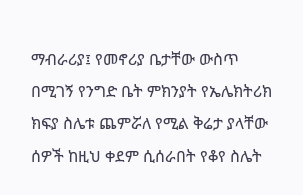ማብራሪያ፤ የመኖሪያ ቤታቸው ውስጥ በሚገኝ የንግድ ቤት ምክንያት የኤሌክትሪክ ክፍያ ስሌቱ ጨምሯለ የሚል ቅሬታ ያላቸው ሰዎች ከዚህ ቀደም ሲሰራበት የቆየ ስሌት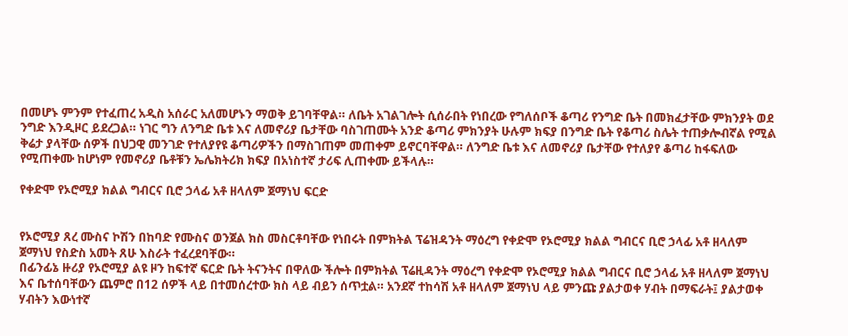በመሆኑ ምንም የተፈጠረ አዲስ አሰራር አለመሆኑን ማወቅ ይገባቸዋል። ለቤት አገልገሎት ሲሰራበት የነበረው የግለሰቦች ቆጣሪ የንግድ ቤት በመክፈታቸው ምክንያት ወደ ንግድ እንዲዞር ይደረጋል። ነገር ግን ለንግድ ቤቱ እና ለመኖሪያ ቤታቸው ባስገጠሙት አንድ ቆጣሪ ምክንያት ሁሉም ክፍያ በንግድ ቤት የቆጣሪ ስሌት ተጠቃሎብኛል የሚል ቅሬታ ያላቸው ሰዎች በህጋዊ መንገድ የተለያየዩ ቆጣሪዎችን በማስገጠም መጠቀም ይኖርባቸዋል። ለንግድ ቤቱ እና ለመኖሪያ ቤታቸው የተለያየ ቆጣሪ ከፋፍለው የሚጠቀሙ ከሆነም የመኖሪያ ቤቶቹን ኤሌክትሪክ ክፍያ በአነስተኛ ታሪፍ ሊጠቀሙ ይችላሉ።

የቀድሞ የኦሮሚያ ክልል ግብርና ቢሮ ኃላፊ አቶ ዘላለም ጀማነህ ፍርድ


የኦሮሚያ ጸረ ሙስና ኮሽን በከባድ የሙስና ወንጀል ክስ መስርቶባቸው የነበሩት በምክትል ፕሬዝዳንት ማዕረግ የቀድሞ የኦሮሚያ ክልል ግብርና ቢሮ ኃላፊ አቶ ዘላለም ጀማነህ የስድስ አመት ጸሁ እስራት ተፈረደባቸው።
በፊንፊኔ ዙሪያ የኦሮሚያ ልዩ ዞን ከፍተኛ ፍርድ ቤት ትናንትና በዋለው ችሎት በምክትል ፕሬዚዳንት ማዕረግ የቀድሞ የኦሮሚያ ክልል ግብርና ቢሮ ኃላፊ አቶ ዘላለም ጀማነህ እና ቤተሰባቸውን ጨምሮ በ12 ሰዎች ላይ በተመሰረተው ክስ ላይ ብይን ሰጥቷል። አንደኛ ተከሳሽ አቶ ዘላለም ጀማነህ ላይ ምንጩ ያልታወቀ ሃብት በማፍራት፤ ያልታወቀ ሃብትን እውነተኛ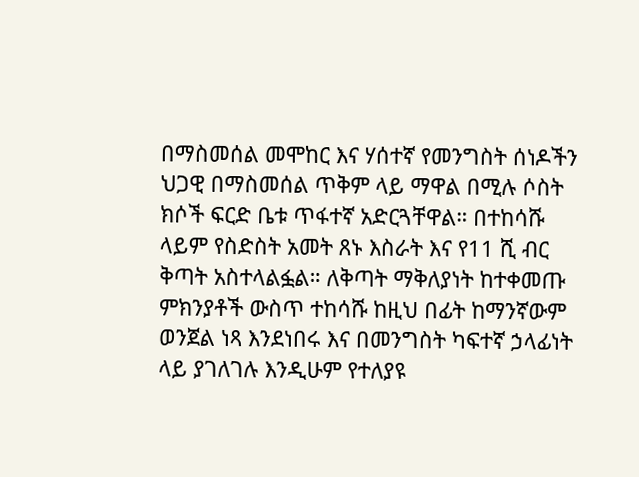በማስመሰል መሞከር እና ሃሰተኛ የመንግስት ሰነዶችን ህጋዊ በማስመሰል ጥቅም ላይ ማዋል በሚሉ ሶስት ክሶች ፍርድ ቤቱ ጥፋተኛ አድርጓቸዋል። በተከሳሹ ላይም የስድስት አመት ጸኑ እስራት እና የ11 ሺ ብር ቅጣት አስተላልፏል። ለቅጣት ማቅለያነት ከተቀመጡ ምክንያቶች ውስጥ ተከሳሹ ከዚህ በፊት ከማንኛውም ወንጀል ነጻ እንደነበሩ እና በመንግስት ካፍተኛ ኃላፊነት ላይ ያገለገሉ እንዲሁም የተለያዩ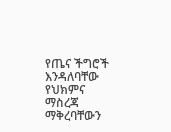የጤና ችግሮች እንዳለባቸው የህክምና ማስረጃ ማቅረባቸውን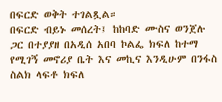በፍርድ ወቅት ተገልጿል።
በፍርድ ብይኑ መሰረት፤ ከከባድ ሙስና ወንጀሉ ጋር በተያያዘ በአዲሰ አበባ ኮልፌ ክፍለ ከተማ የሚገኝ መኖሪያ ቤት እና መኪና እንዲሁም በንፋስ ስልክ ላፍቶ ክፍለ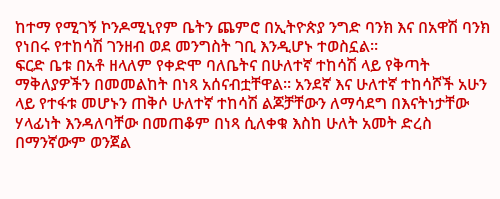ከተማ የሚገኝ ኮንዶሚኒየም ቤትን ጨምሮ በኢትዮጵያ ንግድ ባንክ እና በአዋሽ ባንክ የነበሩ የተከሳሽ ገንዘብ ወደ መንግስት ገቢ እንዲሆኑ ተወስኗል።
ፍርድ ቤቱ በአቶ ዘላለም የቀድሞ ባለቤትና በሁለተኛ ተከሳሽ ላይ የቅጣት ማቅለያዎችን በመመልከት በነጻ አሰናብቷቸዋል። አንደኛ እና ሁለተኛ ተከሳሾች አሁን ላይ የተፋቱ መሆኑን ጠቅሶ ሁለተኛ ተከሳሽ ልጆቻቸውን ለማሳደግ በእናትነታቸው ሃላፊነት እንዳለባቸው በመጠቆም በነጻ ሲለቀቁ እስከ ሁለት አመት ድረስ በማንኛውም ወንጀል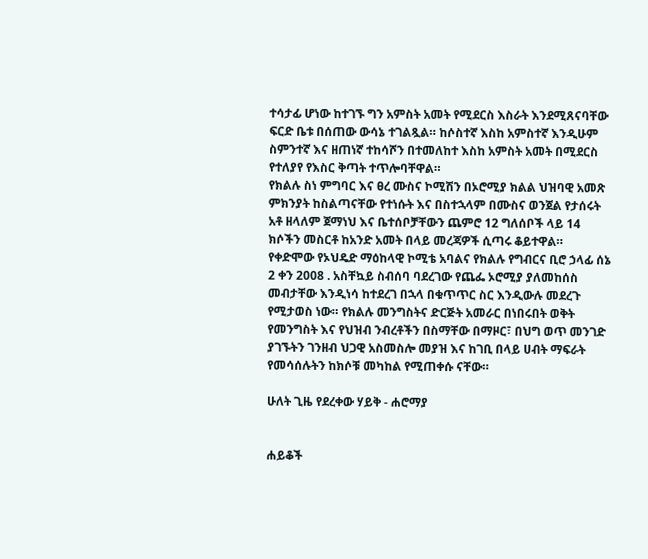ተሳታፊ ሆነው ከተገኙ ግን አምስት አመት የሚደርስ እስራት እንደሚጸናባቸው ፍርድ ቤቱ በሰጠው ውሳኔ ተገልጿል። ከሶስተኛ እስከ አምስተኛ እንዲሁም ስምንተኛ እና ዘጠነኛ ተከሳሾን በተመለከተ እስከ አምስት አመት በሚደርስ የተለያየ የእስር ቅጣት ተጥሎባቸዋል።
የክልሉ ስነ ምግባር እና ፀረ ሙስና ኮሚሽን በኦሮሚያ ክልል ህዝባዊ አመጽ ምክንያት ከስልጣናቸው የተነሱት እና በስተኋላም በሙስና ወንጀል የታሰሩት አቶ ዘላለም ጀማነህ እና ቤተሰቦቻቸውን ጨምሮ 12 ግለሰቦች ላይ 14 ክሶችን መስርቶ ከአንድ አመት በላይ መረጃዎች ሲጣሩ ቆይተዋል።
የቀድሞው የኦህዴድ ማዕከላዊ ኮሚቴ አባልና የክልሉ የግብርና ቢሮ ኃላፊ ሰኔ 2 ቀን 2008 . አስቸኳይ ስብሰባ ባደረገው የጨፌ ኦሮሚያ ያለመከሰስ መብታቸው እንዲነሳ ከተደረገ በኋላ በቁጥጥር ስር እንዲውሉ መደረጉ የሚታወስ ነው። የክልሉ መንግስትና ድርጅት አመራር በነበሩበት ወቅት የመንግስት እና የህዝብ ንብረቶችን በስማቸው በማዞር፣ በህግ ወጥ መንገድ ያገኙትን ገንዘብ ህጋዊ አስመስሎ መያዝ እና ከገቢ በላይ ሀብት ማፍራት የመሳሰሉትን ከክሶቹ መካከል የሚጠቀሱ ናቸው።

ሁለት ጊዜ የደረቀው ሃይቅ - ሐሮማያ


ሐይቆች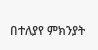በተለያየ ምክንያት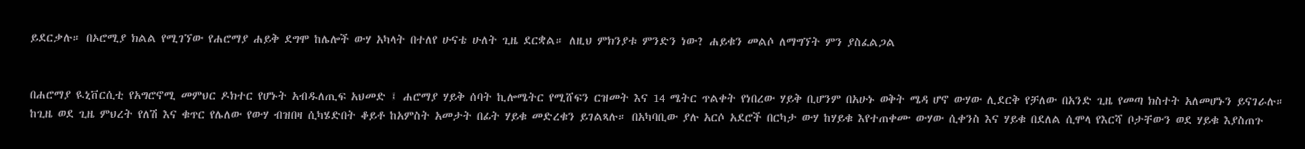ይደርቃሉ። በኦሮሚያ ክልል የሚገኘው የሐሮማያ ሐይቅ ደግሞ ከሌሎች ውሃ አካላት በተለየ ሁናቴ ሁለት ጊዜ ደርቋል። ለዚህ ምክንያቱ ምንድን ነው? ሐይቁን መልሶ ለማግኘት ምን ያስፈልጋል


በሐሮማያ ዪኒቨርሲቲ የአግሮኖሚ መምህር ዶክተር የሆኑት አብዱለጢፍ አህመድ ፤ ሐሮማያ ሃይቅ ሰባት ኪሎሜትር የሚሸፍን ርዝመት እና 14 ሜትር ጥልቀት የነበረው ሃይቅ ቢሆንም በአሁኑ ወቅት ሜዳ ሆኖ ውሃው ሊደርቅ የቻለው በአንድ ጊዜ የመጣ ክስተት አለመሆኑን ይናገራሉ። ከጊዜ ወደ ጊዜ ምህረት የለሽ እና ቁጥር የሌለው የውሃ ብዝበዛ ሲካሄድበት ቆይቶ ከአምስት አመታት በፊት ሃይቁ መድረቁን ይገልጻሉ። በአካባቢው ያሉ አርሶ አደሮች በርካታ ውሃ ከሃይቁ እየተጠቀሙ ውሃው ሲቀንስ እና ሃይቁ በደለል ሲሞላ የእርሻ ቦታቸውን ወደ ሃይቁ እያስጠጉ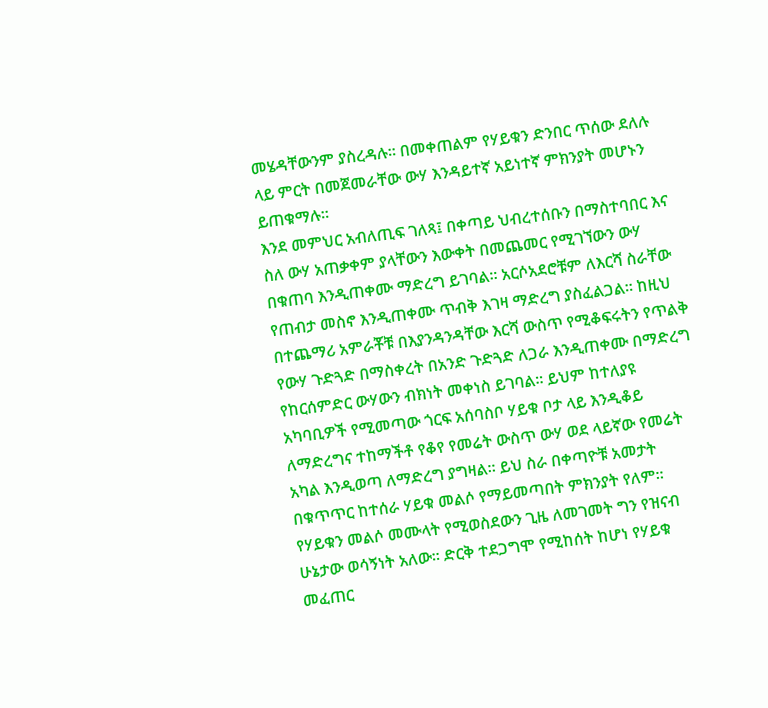መሄዳቸውንም ያስረዳሉ። በመቀጠልም የሃይቁን ድንበር ጥሰው ደለሉ ላይ ምርት በመጀመራቸው ውሃ እንዳይተኛ አይነተኛ ምክንያት መሆኑን ይጠቁማሉ።
እንደ መምህር አብለጢፍ ገለጻ፤ በቀጣይ ህብረተሰቡን በማስተባበር እና ስለ ውሃ አጠቃቀም ያላቸውን እውቀት በመጨመር የሚገኘውን ውሃ በቁጠባ እንዲጠቀሙ ማድረግ ይገባል። አርሶአደሮቹም ለእርሻ ስራቸው የጠብታ መስኖ እንዲጠቀሙ ጥብቅ እገዛ ማድረግ ያስፈልጋል። ከዚህ በተጨማሪ አምራቾቹ በእያንዳንዳቸው እርሻ ውስጥ የሚቆፍሩትን የጥልቅ የውሃ ጉድጓድ በማስቀረት በአንድ ጉድጓድ ለጋራ እንዲጠቀሙ በማድረግ የከርሰምድር ውሃውን ብክነት መቀነስ ይገባል። ይህም ከተለያዩ አካባቢዎች የሚመጣው ጎርፍ አሰባስቦ ሃይቁ ቦታ ላይ እንዲቆይ ለማድረግና ተከማችቶ የቆየ የመሬት ውስጥ ውሃ ወደ ላይኛው የመሬት አካል እንዲወጣ ለማድረግ ያግዛል። ይህ ስራ በቀጣዮቹ አመታት በቁጥጥር ከተሰራ ሃይቁ መልሶ የማይመጣበት ምክንያት የለም። የሃይቁን መልሶ መሙላት የሚወስደውን ጊዜ ለመገመት ግን የዝናብ ሁኔታው ወሳኝነት አለው። ድርቅ ተደጋግሞ የሚከሰት ከሆነ የሃይቁ መፈጠር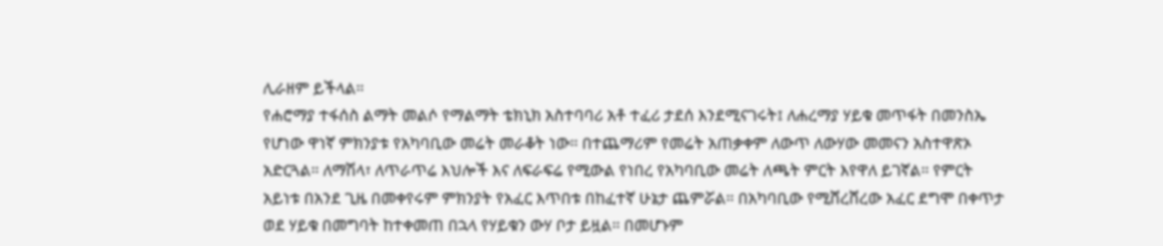ሊራዘም ይችላል።
የሐሮማያ ተፋሰስ ልማት መልሶ የማልማት ቴክኒክ አስተባባሪ አቶ ተፈሪ ታደሰ እንደሚናገሩት፤ ለሐረማያ ሃይቁ መጥፋት በመንስኤ የሆነው ዋነኛ ምክንያቱ የአካባቢው መሬት መራቆት ነው። በተጨማሪም የመሬት አጠቃቀም ለውጥ ለውሃው መመናን አስተዋጽኦ አድርጓል። ለማሽላ፣ ለጥራጥሬ እህሎች እና ለፍራፍሬ የሚውል የነበረ የአካባቢው መሬት ለጫት ምርት እየዋለ ይገኛል። የምርት አይነቱ በአንደ ጊዜ በመቀየሩም ምክንያት የአፈር እጥበቱ በከፈተኛ ሁኔታ ጨምሯል። በአካባቢው የሚሸረሸረው አፈር ደግሞ በቀጥታ ወደ ሃይቁ በመግባት ከተቀመጠ በኋላ የሃይቁን ውሃ ቦታ ይዟል። በመሆኑም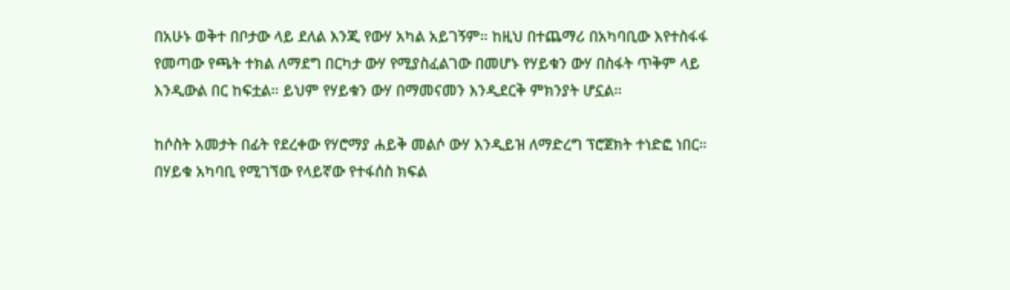በአሁኑ ወቅተ በቦታው ላይ ደለል እንጂ የውሃ አካል አይገኝም። ከዚህ በተጨማሪ በአካባቢው እየተስፋፋ የመጣው የጫት ተክል ለማደግ በርካታ ውሃ የሚያስፈልገው በመሆኑ የሃይቁን ውሃ በስፋት ጥቅም ላይ እንዲውል በር ከፍቷል። ይህም የሃይቁን ውሃ በማመናመን እንዲደርቅ ምክንያት ሆኗል።

ከሶስት አመታት በፊት የደረቀው የሃሮማያ ሐይቅ መልሶ ውሃ እንዲይዝ ለማድረግ ፕሮጀክት ተነድፎ ነበር። በሃይቁ አካባቢ የሚገኘው የላይኛው የተፋሰስ ክፍል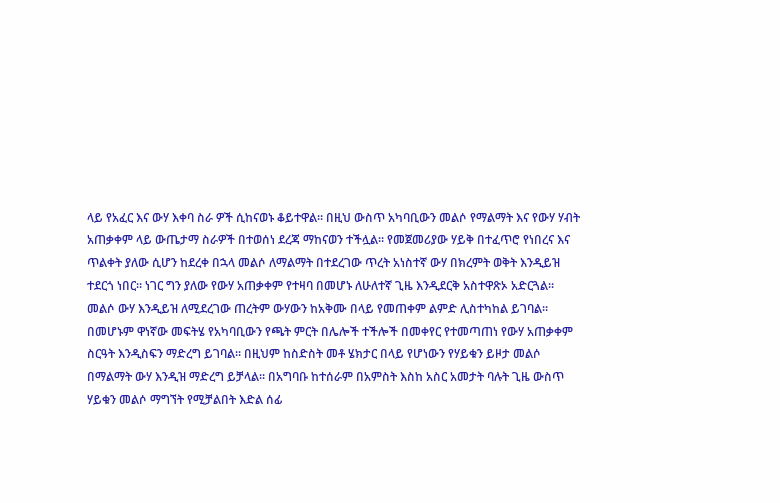ላይ የአፈር እና ውሃ እቀባ ስራ ዎች ሲከናወኑ ቆይተዋል። በዚህ ውስጥ አካባቢውን መልሶ የማልማት እና የውሃ ሃብት አጠቃቀም ላይ ውጤታማ ስራዎች በተወሰነ ደረጃ ማከናወን ተችሏል። የመጀመሪያው ሃይቅ በተፈጥሮ የነበረና እና ጥልቀት ያለው ሲሆን ከደረቀ በኋላ መልሶ ለማልማት በተደረገው ጥረት አነስተኛ ውሃ በክረምት ወቅት እንዲይዝ ተደርጎ ነበር። ነገር ግን ያለው የውሃ አጠቃቀም የተዛባ በመሆኑ ለሁለተኛ ጊዜ እንዲደርቅ አስተዋጽኦ አድርጓል። መልሶ ውሃ እንዲይዝ ለሚደረገው ጠረትም ውሃውን ከአቅሙ በላይ የመጠቀም ልምድ ሊስተካከል ይገባል። በመሆኑም ዋነኛው መፍትሄ የአካባቢውን የጫት ምርት በሌሎች ተችሎች በመቀየር የተመጣጠነ የውሃ አጠቃቀም ስርዓት እንዲስፍን ማድረግ ይገባል። በዚህም ከስድስት መቶ ሄክታር በላይ የሆነውን የሃይቁን ይዞታ መልሶ በማልማት ውሃ እንዲዝ ማድረግ ይቻላል። በአግባቡ ከተሰራም በአምስት እስከ አስር አመታት ባሉት ጊዜ ውስጥ ሃይቁን መልሶ ማግኘት የሚቻልበት እድል ሰፊ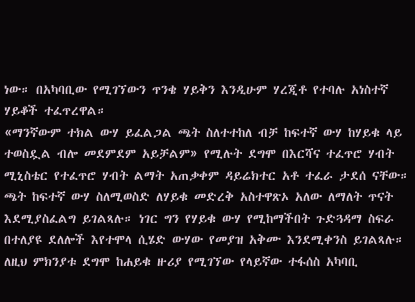ነው። በአካባቢው የሚገኘውን ጥንቄ ሃይቅን እንዲሁም ሃረጂቶ የተባሉ አነስተኛ ሃይቆች ተፈጥረዋል።
«ማንኛውም ተክል ውሃ ይፈልጋል ጫት ስለተተከለ ብቻ ከፍተኛ ውሃ ከሃይቁ ላይ ተወስዷል ብሎ መደምደም አይቻልም» የሚሉት ደግሞ በእርሻና ተፈጥሮ ሃብት ሚኒስቴር የተፈጥሮ ሃብት ልማት አጠቃቀም ዳይሬክተር አቶ ተፈራ ታደሰ ናቸው። ጫት ከፍተኛ ውሃ ስለሚወስድ ለሃይቁ መድረቅ አስተዋጽኦ አለው ለማለት ጥናት እደሚያስፈልግ ይገልጻሉ። ነገር ግን የሃይቁ ውሃ የሚከማችበት ጉድጓዳማ ስፍራ በተለያዩ ደለሎች እየተሞላ ሲሄድ ውሃው የመያዝ አቅሙ እንደሚቀንስ ይገልጻሉ። ለዚህ ምክንያቱ ደግሞ ከሐይቁ ዙሪያ የሚገኘው የላይኛው ተፋሰስ አካባቢ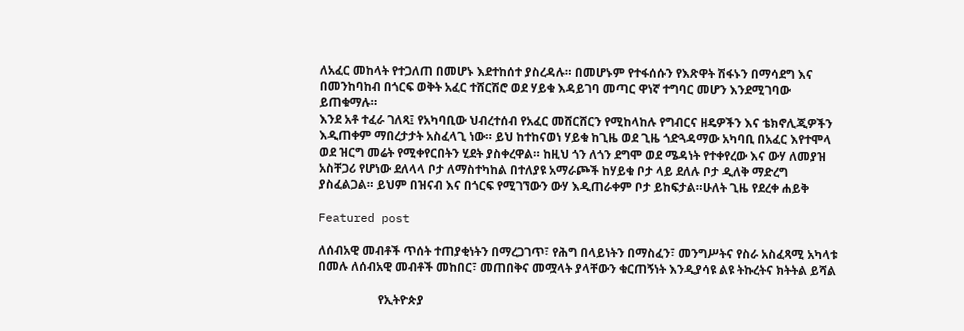ለአፈር መከላት የተጋለጠ በመሆኑ እደተከሰተ ያስረዳሉ። በመሆኑም የተፋሰሱን የእጽዋት ሽፋኑን በማሳደግ እና በመንከባከብ በጎርፍ ወቅት አፈር ተሸርሽሮ ወደ ሃይቁ እዳይገባ መጣር ዋነኛ ተግባር መሆን እንደሚገባው ይጠቁማሉ።
እንደ አቶ ተፈራ ገለጻ፤ የአካባቢው ህብረተሰብ የአፈር መሸርሸርን የሚከላከሉ የግብርና ዘዴዎችን እና ቴክኖሊጂዎችን እዲጠቀም ማበረታታት አስፈላጊ ነው። ይህ ከተከናወነ ሃይቁ ከጊዜ ወደ ጊዜ ጎድጓዳማው አካባቢ በአፈር እየተሞላ ወደ ዝርግ መሬት የሚቀየርበትን ሂደት ያስቀረዋል። ከዚህ ጎን ለጎን ደግሞ ወደ ሜዳነት የተቀየረው እና ውሃ ለመያዝ አስቸጋሪ የሆነው ደለላላ ቦታ ለማስተካከል በተለያዩ አማራጮች ከሃይቁ ቦታ ላይ ደለሉ ቦታ ዲለቅ ማድረግ ያስፈልጋል። ይህም በዝናብ እና በጎርፍ የሚገኘውን ውሃ እዲጠራቀም ቦታ ይከፍታል።ሁለት ጊዜ የደረቀ ሐይቅ

Featured post

ለሰብአዊ መብቶች ጥሰት ተጠያቂነትን በማረጋገጥ፣ የሕግ በላይነትን በማስፈን፣ መንግሥትና የስራ አስፈጻሚ አካላቱ በመሉ ለሰብአዊ መብቶች መከበር፣ መጠበቅና መሟላት ያላቸውን ቁርጠኝነት እንዲያሳዩ ልዩ ትኩረትና ክትትል ይሻል

                    የኢትዮጵያ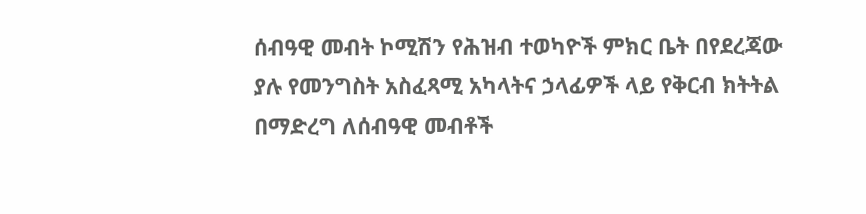ሰብዓዊ መብት ኮሚሽን የሕዝብ ተወካዮች ምክር ቤት በየደረጃው ያሉ የመንግስት አስፈጻሚ አካላትና ኃላፊዎች ላይ የቅርብ ክትትል በማድረግ ለሰብዓዊ መብቶች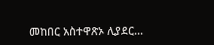መከበር አስተዋጽኦ ሊያደር...